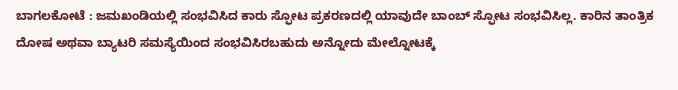ಬಾಗಲಕೋಟೆ : ಜಮಖಂಡಿಯಲ್ಲಿ ಸಂಭವಿಸಿದ ಕಾರು ಸ್ಫೋಟ ಪ್ರಕರಣದಲ್ಲಿ ಯಾವುದೇ ಬಾಂಬ್ ಸ್ಫೋಟ ಸಂಭವಿಸಿಲ್ಲ. ಕಾರಿನ ತಾಂತ್ರಿಕ ದೋಷ ಅಥವಾ ಬ್ಯಾಟರಿ ಸಮಸ್ಯೆಯಿಂದ ಸಂಭವಿಸಿರಬಹುದು ಅನ್ನೋದು ಮೇಲ್ನೋಟಕ್ಕೆ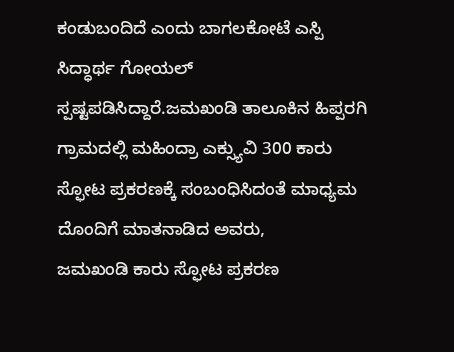ಕಂಡುಬಂದಿದೆ ಎಂದು ಬಾಗಲಕೋಟೆ ಎಸ್ಪಿ ಸಿದ್ಧಾರ್ಥ ಗೋಯಲ್ ಸ್ಪಷ್ಟಪಡಿಸಿದ್ದಾರೆ.ಜಮಖಂಡಿ ತಾಲೂಕಿನ ಹಿಪ್ಪರಗಿ ಗ್ರಾಮದಲ್ಲಿ ಮಹಿಂದ್ರಾ ಎಕ್ಸ್ಯುವಿ 300 ಕಾರು ಸ್ಫೋಟ ಪ್ರಕರಣಕ್ಕೆ ಸಂಬಂಧಿಸಿದಂತೆ ಮಾಧ್ಯಮ
ದೊಂದಿಗೆ ಮಾತನಾಡಿದ ಅವರು,
ಜಮಖಂಡಿ ಕಾರು ಸ್ಫೋಟ ಪ್ರಕರಣ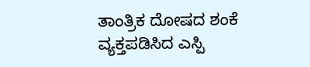ತಾಂತ್ರಿಕ ದೋಷದ ಶಂಕೆ ವ್ಯಕ್ತಪಡಿಸಿದ ಎಸ್ಪಿ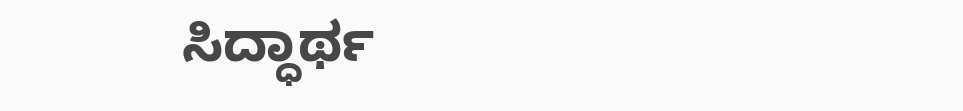ಸಿದ್ಧಾರ್ಥ